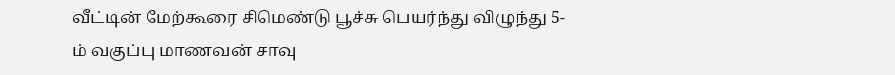வீட்டின் மேற்கூரை சிமெண்டு பூச்சு பெயர்ந்து விழுந்து 5-ம் வகுப்பு மாணவன் சாவு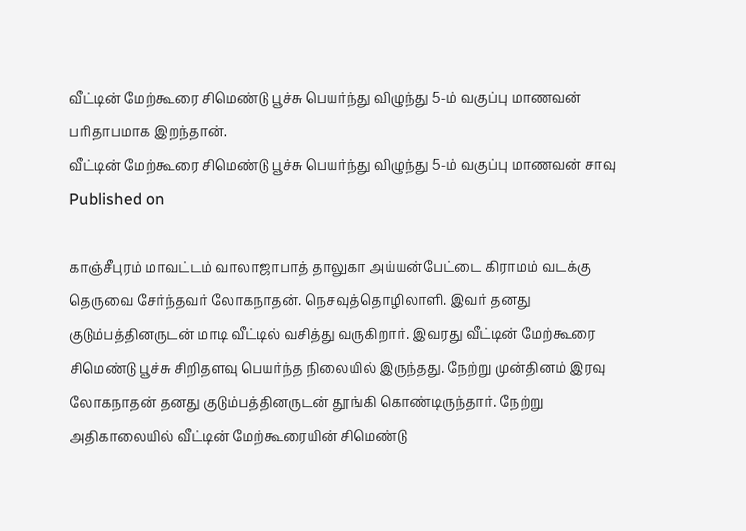வீட்டின் மேற்கூரை சிமெண்டு பூச்சு பெயர்ந்து விழுந்து 5-ம் வகுப்பு மாணவன் பரிதாபமாக இறந்தான்.
வீட்டின் மேற்கூரை சிமெண்டு பூச்சு பெயர்ந்து விழுந்து 5-ம் வகுப்பு மாணவன் சாவு
Published on

காஞ்சீபுரம் மாவட்டம் வாலாஜாபாத் தாலுகா அய்யன்பேட்டை கிராமம் வடக்கு தெருவை சேர்ந்தவர் லோகநாதன். நெசவுத்தொழிலாளி. இவர் தனது குடும்பத்தினருடன் மாடி வீட்டில் வசித்து வருகிறார். இவரது வீட்டின் மேற்கூரை சிமெண்டு பூச்சு சிறிதளவு பெயர்ந்த நிலையில் இருந்தது. நேற்று முன்தினம் இரவு லோகநாதன் தனது குடும்பத்தினருடன் தூங்கி கொண்டிருந்தார். நேற்று அதிகாலையில் வீட்டின் மேற்கூரையின் சிமெண்டு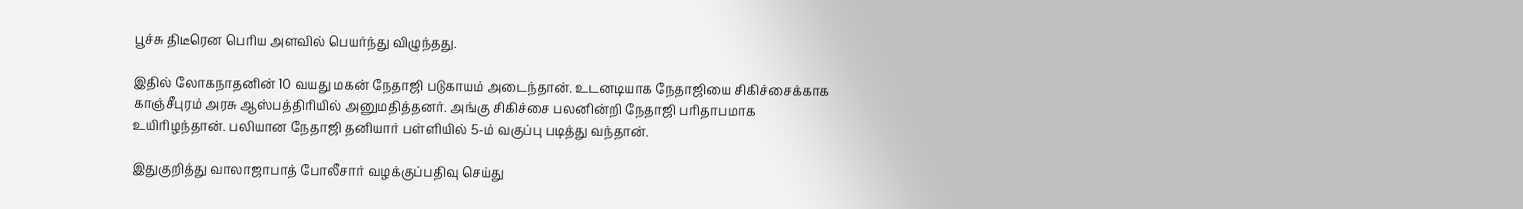பூச்சு திடீரென பெரிய அளவில் பெயர்ந்து விழுந்தது.

இதில் லோகநாதனின் 10 வயது மகன் நேதாஜி படுகாயம் அடைந்தான். உடனடியாக நேதாஜியை சிகிச்சைக்காக காஞ்சீபுரம் அரசு ஆஸ்பத்திரியில் அனுமதித்தனர். அங்கு சிகிச்சை பலனின்றி நேதாஜி பரிதாபமாக உயிரிழந்தான். பலியான நேதாஜி தனியார் பள்ளியில் 5-ம் வகுப்பு படித்து வந்தான்.

இதுகுறித்து வாலாஜாபாத் போலீசார் வழக்குப்பதிவு செய்து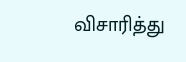விசாரித்து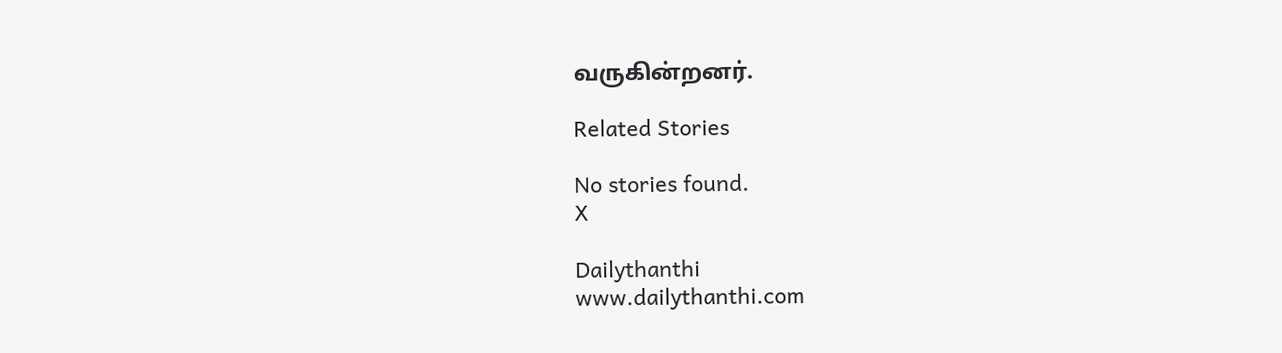வருகின்றனர்.

Related Stories

No stories found.
X

Dailythanthi
www.dailythanthi.com